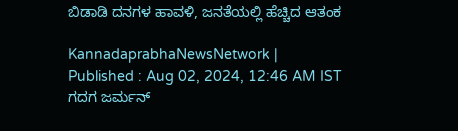ಬಿಡಾಡಿ ದನಗಳ ಹಾವಳಿ, ಜನತೆಯಲ್ಲಿ ಹೆಚ್ಚಿದ ಆತಂಕ

KannadaprabhaNewsNetwork |
Published : Aug 02, 2024, 12:46 AM IST
ಗದಗ ಜರ್ಮನ್‌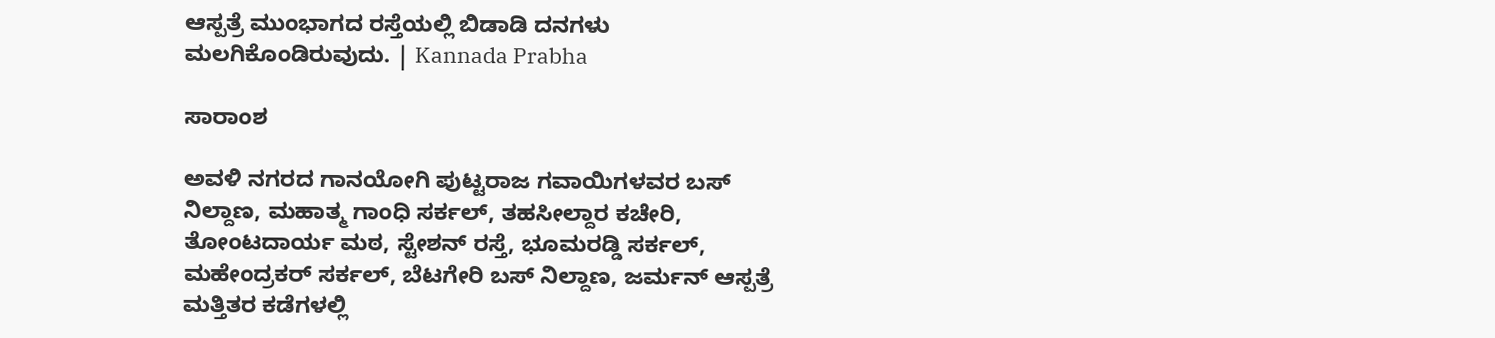ಆಸ್ಪತ್ರೆ ಮುಂಭಾಗದ ರಸ್ತೆಯಲ್ಲಿ ಬಿಡಾಡಿ ದನಗಳು ಮಲಗಿಕೊಂಡಿರುವುದು. | Kannada Prabha

ಸಾರಾಂಶ

ಅವಳಿ ನಗರದ ಗಾನಯೋಗಿ ಪುಟ್ಟರಾಜ ಗವಾಯಿಗಳವರ ಬಸ್‌ ನಿಲ್ದಾಣ, ಮಹಾತ್ಮ ಗಾಂಧಿ ಸರ್ಕಲ್‌, ತಹಸೀಲ್ದಾರ ಕಚೇರಿ, ತೋಂಟದಾರ್ಯ ಮಠ, ಸ್ಟೇಶನ್‌ ರಸ್ತೆ, ಭೂಮರಡ್ಡಿ ಸರ್ಕಲ್‌, ಮಹೇಂದ್ರಕರ್‌ ಸರ್ಕಲ್, ಬೆಟಗೇರಿ ಬಸ್‌ ನಿಲ್ದಾಣ, ಜರ್ಮನ್‌ ಆಸ್ಪತ್ರೆ ಮತ್ತಿತರ ಕಡೆಗಳಲ್ಲಿ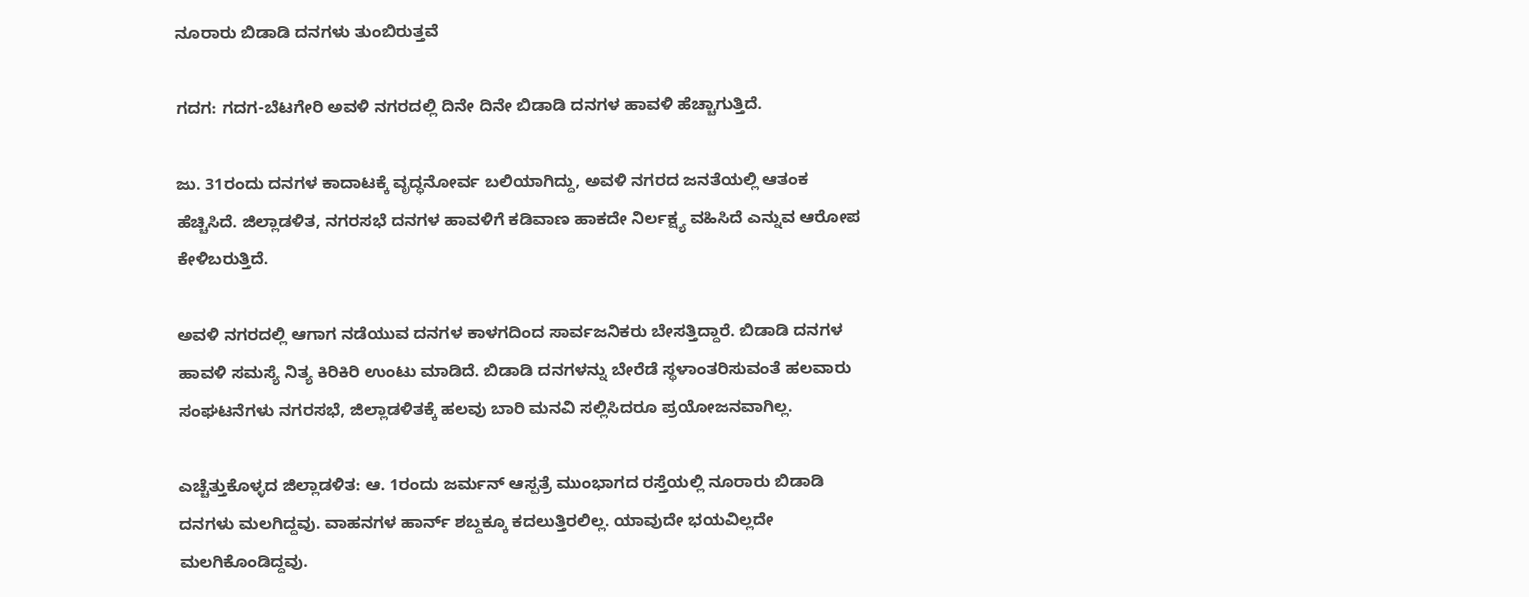ನೂರಾರು ಬಿಡಾಡಿ ದನಗಳು ತುಂಬಿರುತ್ತವೆ

ಗದಗ: ಗದಗ-ಬೆಟಗೇರಿ ಅವಳಿ ನಗರದಲ್ಲಿ ದಿನೇ ದಿನೇ ಬಿಡಾಡಿ ದನಗಳ ಹಾವಳಿ ಹೆಚ್ಚಾಗುತ್ತಿದೆ.

ಜು. 31ರಂದು ದನಗಳ ಕಾದಾಟಕ್ಕೆ ವೃದ್ಧನೋರ್ವ ಬಲಿಯಾಗಿದ್ದು, ಅವಳಿ ನಗರದ ಜನತೆಯಲ್ಲಿ ಆತಂಕ ಹೆಚ್ಚಿಸಿದೆ. ಜಿಲ್ಲಾಡಳಿತ, ನಗರಸಭೆ ದನಗಳ ಹಾವಳಿಗೆ ಕಡಿವಾಣ ಹಾಕದೇ ನಿರ್ಲಕ್ಷ್ಯ ವಹಿಸಿದೆ ಎನ್ನುವ ಆರೋಪ ಕೇಳಿಬರುತ್ತಿದೆ.

ಅವಳಿ ನಗರದಲ್ಲಿ ಆಗಾಗ ನಡೆಯುವ ದನಗಳ ಕಾಳಗದಿಂದ ಸಾರ್ವಜನಿಕರು ಬೇಸತ್ತಿದ್ದಾರೆ. ಬಿಡಾಡಿ ದನಗಳ ಹಾವಳಿ ಸಮಸ್ಯೆ ನಿತ್ಯ ಕಿರಿಕಿರಿ ಉಂಟು ಮಾಡಿದೆ. ಬಿಡಾಡಿ ದನಗಳನ್ನು ಬೇರೆಡೆ ಸ್ಥಳಾಂತರಿಸುವಂತೆ ಹಲವಾರು ಸಂಘಟನೆಗಳು ನಗರಸಭೆ, ಜಿಲ್ಲಾಡಳಿತಕ್ಕೆ ಹಲವು ಬಾರಿ ಮನವಿ ಸಲ್ಲಿಸಿದರೂ ಪ್ರಯೋಜನವಾಗಿಲ್ಲ.

ಎಚ್ಚೆತ್ತುಕೊಳ್ಳದ ಜಿಲ್ಲಾಡಳಿತ: ಆ. 1ರಂದು ಜರ್ಮನ್‌ ಆಸ್ಪತ್ರೆ ಮುಂಭಾಗದ ರಸ್ತೆಯಲ್ಲಿ ನೂರಾರು ಬಿಡಾಡಿ ದನಗಳು ಮಲಗಿದ್ದವು. ವಾಹನಗಳ ಹಾರ್ನ್‌ ಶಬ್ದಕ್ಕೂ ಕದಲುತ್ತಿರಲಿಲ್ಲ. ಯಾವುದೇ ಭಯವಿಲ್ಲದೇ ಮಲಗಿಕೊಂಡಿದ್ದವು.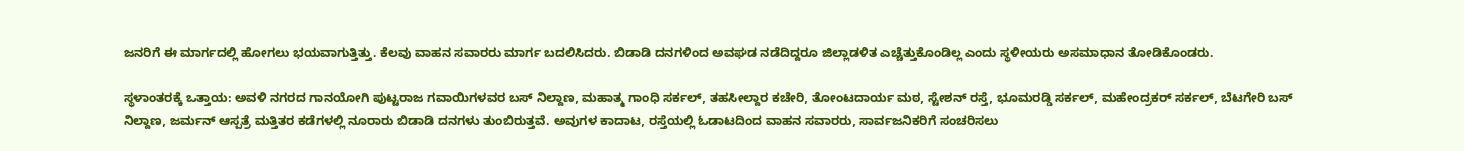ಜನರಿಗೆ ಈ ಮಾರ್ಗದಲ್ಲಿ ಹೋಗಲು ಭಯವಾಗುತ್ತಿತ್ತು. ಕೆಲವು ವಾಹನ ಸವಾರರು ಮಾರ್ಗ ಬದಲಿಸಿದರು. ಬಿಡಾಡಿ ದನಗಳಿಂದ ಅವಘಡ ನಡೆದಿದ್ದರೂ ಜಿಲ್ಲಾಡಳಿತ ಎಚ್ಚೆತ್ತುಕೊಂಡಿಲ್ಲ ಎಂದು ಸ್ಥಳೀಯರು ಅಸಮಾಧಾನ ತೋಡಿಕೊಂಡರು.

ಸ್ಥಳಾಂತರಕ್ಕೆ ಒತ್ತಾಯ: ಅವಳಿ ನಗರದ ಗಾನಯೋಗಿ ಪುಟ್ಟರಾಜ ಗವಾಯಿಗಳವರ ಬಸ್‌ ನಿಲ್ದಾಣ, ಮಹಾತ್ಮ ಗಾಂಧಿ ಸರ್ಕಲ್‌, ತಹಸೀಲ್ದಾರ ಕಚೇರಿ, ತೋಂಟದಾರ್ಯ ಮಠ, ಸ್ಟೇಶನ್‌ ರಸ್ತೆ, ಭೂಮರಡ್ಡಿ ಸರ್ಕಲ್‌, ಮಹೇಂದ್ರಕರ್‌ ಸರ್ಕಲ್, ಬೆಟಗೇರಿ ಬಸ್‌ ನಿಲ್ದಾಣ, ಜರ್ಮನ್‌ ಆಸ್ಪತ್ರೆ ಮತ್ತಿತರ ಕಡೆಗಳಲ್ಲಿ ನೂರಾರು ಬಿಡಾಡಿ ದನಗಳು ತುಂಬಿರುತ್ತವೆ. ಅವುಗಳ ಕಾದಾಟ, ರಸ್ತೆಯಲ್ಲಿ ಓಡಾಟದಿಂದ ವಾಹನ ಸವಾರರು, ಸಾರ್ವಜನಿಕರಿಗೆ ಸಂಚರಿಸಲು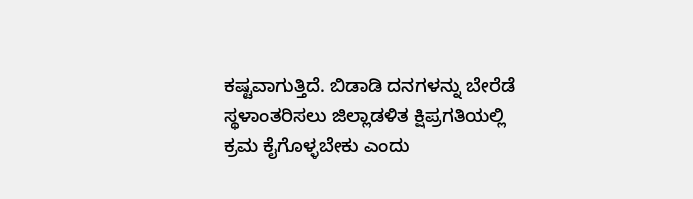ಕಷ್ಟವಾಗುತ್ತಿದೆ. ಬಿಡಾಡಿ ದನಗಳನ್ನು ಬೇರೆಡೆ ಸ್ಥಳಾಂತರಿಸಲು ಜಿಲ್ಲಾಡಳಿತ ಕ್ಷಿಪ್ರಗತಿಯಲ್ಲಿ ಕ್ರಮ ಕೈಗೊಳ್ಳಬೇಕು ಎಂದು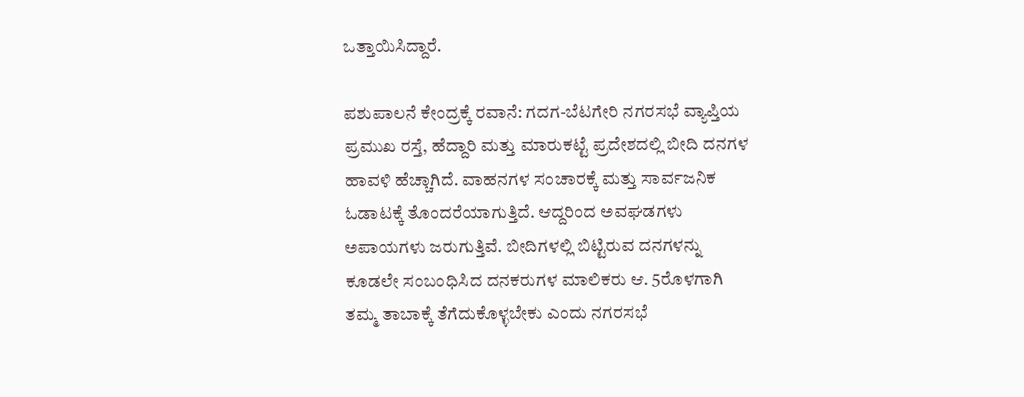ಒತ್ತಾಯಿಸಿದ್ದಾರೆ.

ಪಶುಪಾಲನೆ ಕೇಂದ್ರಕ್ಕೆ ರವಾನೆ: ಗದಗ-ಬೆಟಗೇರಿ ನಗರಸಭೆ ವ್ಯಾಪ್ತಿಯ ಪ್ರಮುಖ ರಸ್ತೆ, ಹೆದ್ದಾರಿ ಮತ್ತು ಮಾರುಕಟ್ಟೆ ಪ್ರದೇಶದಲ್ಲಿ ಬೀದಿ ದನಗಳ ಹಾವಳಿ ಹೆಚ್ಚಾಗಿದೆ. ವಾಹನಗಳ ಸಂಚಾರಕ್ಕೆ ಮತ್ತು ಸಾರ್ವಜನಿಕ ಓಡಾಟಕ್ಕೆ ತೊಂದರೆಯಾಗುತ್ತಿದೆ. ಆದ್ದರಿಂದ ಅವಘಡಗಳು ಅಪಾಯಗಳು ಜರುಗುತ್ತಿವೆ. ಬೀದಿಗಳಲ್ಲಿ ಬಿಟ್ಟಿರುವ ದನಗಳನ್ನು ಕೂಡಲೇ ಸಂಬಂಧಿಸಿದ ದನಕರುಗಳ ಮಾಲಿಕರು ಆ. 5ರೊಳಗಾಗಿ ತಮ್ಮ ತಾಬಾಕ್ಕೆ ತೆಗೆದುಕೊಳ್ಳಬೇಕು ಎಂದು ನಗರಸಭೆ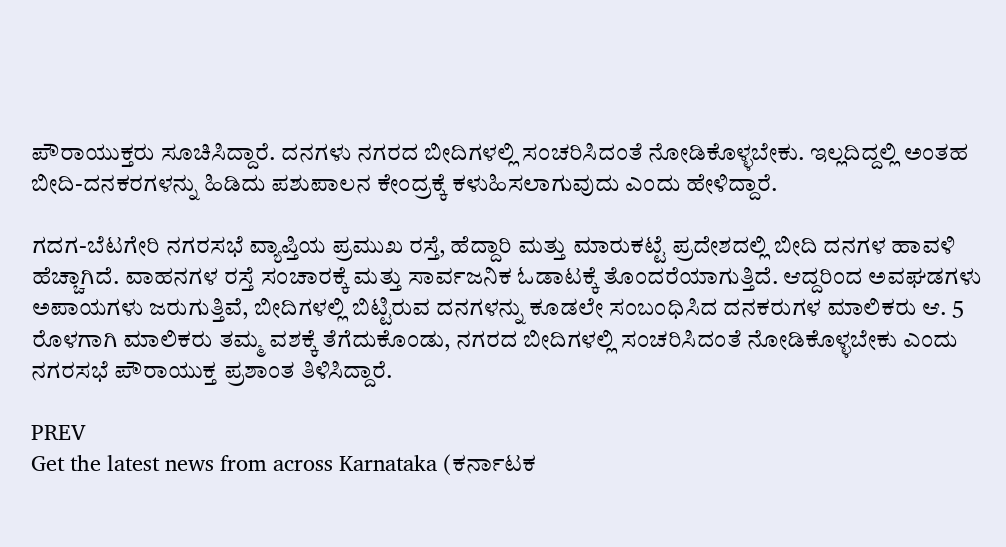ಪೌರಾಯುಕ್ತರು ಸೂಚಿಸಿದ್ದಾರೆ. ದನಗಳು ನಗರದ ಬೀದಿಗಳಲ್ಲಿ ಸಂಚರಿಸಿದಂತೆ ನೋಡಿಕೊಳ್ಳಬೇಕು. ಇಲ್ಲದಿದ್ದಲ್ಲಿ ಅಂತಹ ಬೀದಿ-ದನಕರಗಳನ್ನು ಹಿಡಿದು ಪಶುಪಾಲನ ಕೇಂದ್ರಕ್ಕೆ ಕಳುಹಿಸಲಾಗುವುದು ಎಂದು ಹೇಳಿದ್ದಾರೆ.

ಗದಗ-ಬೆಟಗೇರಿ ನಗರಸಭೆ ವ್ಯಾಪ್ತಿಯ ಪ್ರಮುಖ ರಸ್ತೆ, ಹೆದ್ದಾರಿ ಮತ್ತು ಮಾರುಕಟ್ಟೆ ಪ್ರದೇಶದಲ್ಲಿ ಬೀದಿ ದನಗಳ ಹಾವಳಿ ಹೆಚ್ಚಾಗಿದೆ. ವಾಹನಗಳ ರಸ್ತೆ ಸಂಚಾರಕ್ಕೆ ಮತ್ತು ಸಾರ್ವಜನಿಕ ಓಡಾಟಕ್ಕೆ ತೊಂದರೆಯಾಗುತ್ತಿದೆ. ಆದ್ದರಿಂದ ಅವಘಡಗಳು ಅಪಾಯಗಳು ಜರುಗುತ್ತಿವೆ, ಬೀದಿಗಳಲ್ಲಿ ಬಿಟ್ಟಿರುವ ದನಗಳನ್ನು ಕೂಡಲೇ ಸಂಬಂಧಿಸಿದ ದನಕರುಗಳ ಮಾಲಿಕರು ಆ. 5 ರೊಳಗಾಗಿ ಮಾಲಿಕರು ತಮ್ಮ ವಶಕ್ಕೆ ತೆಗೆದುಕೊಂಡು, ನಗರದ ಬೀದಿಗಳಲ್ಲಿ ಸಂಚರಿಸಿದಂತೆ ನೋಡಿಕೊಳ್ಳಬೇಕು ಎಂದು ನಗರಸಭೆ ಪೌರಾಯುಕ್ತ ಪ್ರಶಾಂತ ತಿಳಿಸಿದ್ದಾರೆ.

PREV
Get the latest news from across Karnataka (ಕರ್ನಾಟಕ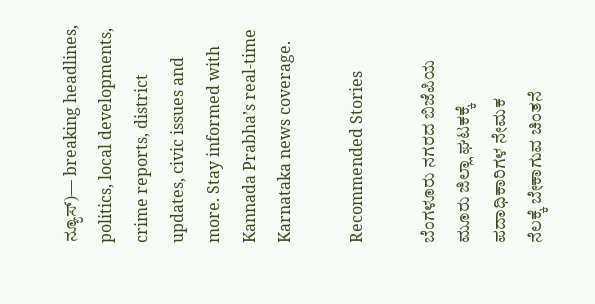ನ್ಯೂಸ್)— breaking headlines, politics, local developments, crime reports, district updates, civic issues and more. Stay informed with Kannada Prabha’s real‑time Karnataka news coverage.

Recommended Stories

ಬೆಂಗಳೂರು ನಗರದ ಬಿಜೆಪಿಯ ಮೂರು ಜಿಲ್ಲಾ ಘಟಕಕ್ಕೆ ಪದಾಧಿಕಾರಿಗಳ ನೇಮಕ
ನೆಲಕ್ಕೆ ಬೇಕಾಗುವ ಚಿಂತನೆ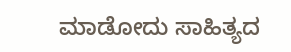ಮಾಡೋದು ಸಾಹಿತ್ಯದ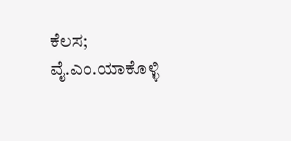ಕೆಲಸ; ವೈ.ಎಂ.ಯಾಕೊಳ್ಳಿ